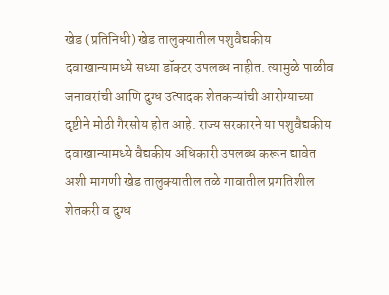खेड (प्रतिनिधी) खेड तालुक्यातील पशुवैद्यकीय दवाखान्यामध्ये सध्या डॉक्टर उपलब्ध नाहीत. त्यामुळे पाळीव जनावरांची आणि दुग्ध उत्पादक शेतकऱ्यांची आरोग्याच्या दृष्टीने मोठी गैरसोय होत आहे. राज्य सरकारने या पशुवैद्यकीय दवाखान्यामध्ये वैद्यकीय अधिकारी उपलब्ध करून द्यावेत अशी मागणी खेड तालुक्यातील तळे गावातील प्रगतिशील शेतकरी व दुग्ध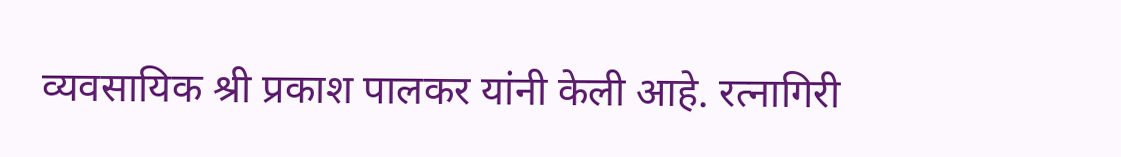व्यवसायिक श्री प्रकाश पालकर यांनी केली आहे. रत्नागिरी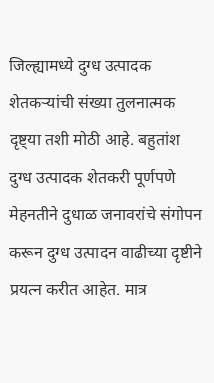जिल्ह्यामध्ये दुग्ध उत्पादक शेतकऱ्यांची संख्या तुलनात्मक दृष्ट्या तशी मोठी आहे. बहुतांश दुग्ध उत्पादक शेतकरी पूर्णपणे मेहनतीने दुधाळ जनावरांचे संगोपन करून दुग्ध उत्पादन वाढीच्या दृष्टीने प्रयत्न करीत आहेत. मात्र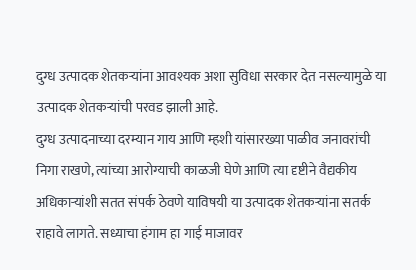दुग्ध उत्पादक शेतकऱ्यांना आवश्यक अशा सुविधा सरकार देत नसल्यामुळे या उत्पादक शेतकऱ्यांची परवड झाली आहे.
दुग्ध उत्पादनाच्या दरम्यान गाय आणि म्हशी यांसारख्या पाळीव जनावरांची निगा राखणे, त्यांच्या आरोग्याची काळजी घेणे आणि त्या दृष्टीने वैद्यकीय अधिकाऱ्यांशी सतत संपर्क ठेवणे याविषयी या उत्पादक शेतकऱ्यांना सतर्क राहावे लागते. सध्याचा हंगाम हा गाई माजावर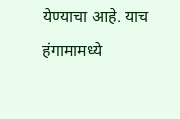येण्याचा आहे. याच हंगामामध्ये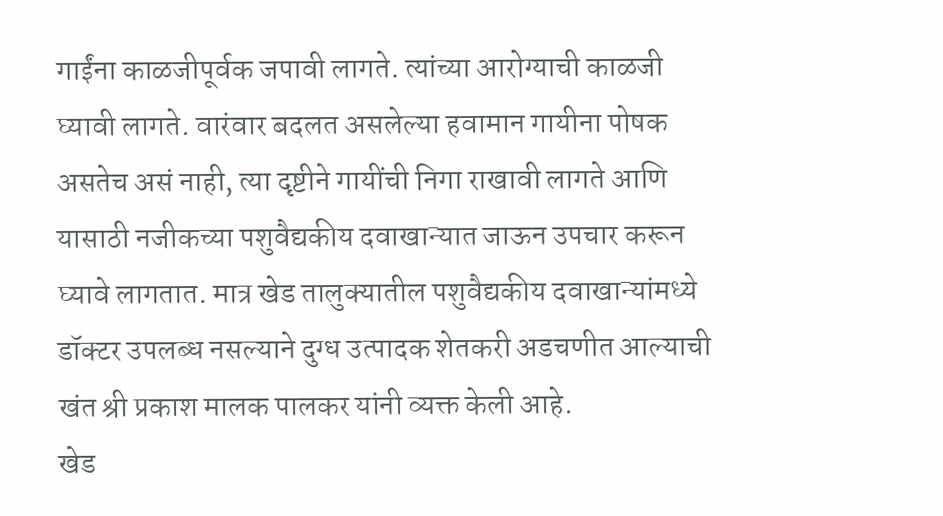गाईंना काळजीपूर्वक जपावी लागते. त्यांच्या आरोग्याची काळजी घ्यावी लागते. वारंवार बदलत असलेल्या हवामान गायीना पोषक असतेच असं नाही, त्या दृष्टीने गायींची निगा राखावी लागते आणि यासाठी नजीकच्या पशुवैद्यकीय दवाखान्यात जाऊन उपचार करून घ्यावे लागतात. मात्र खेड तालुक्यातील पशुवैद्यकीय दवाखान्यांमध्ये डॉक्टर उपलब्ध नसल्याने दुग्ध उत्पादक शेतकरी अडचणीत आल्याची खंत श्री प्रकाश मालक पालकर यांनी व्यक्त केली आहे.
खेड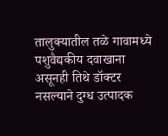तालुक्यातील तळे गावामध्ये पशुवैद्यकीय दवाखाना असूनही तिथे डॉक्टर नसल्याने दुग्ध उत्पादक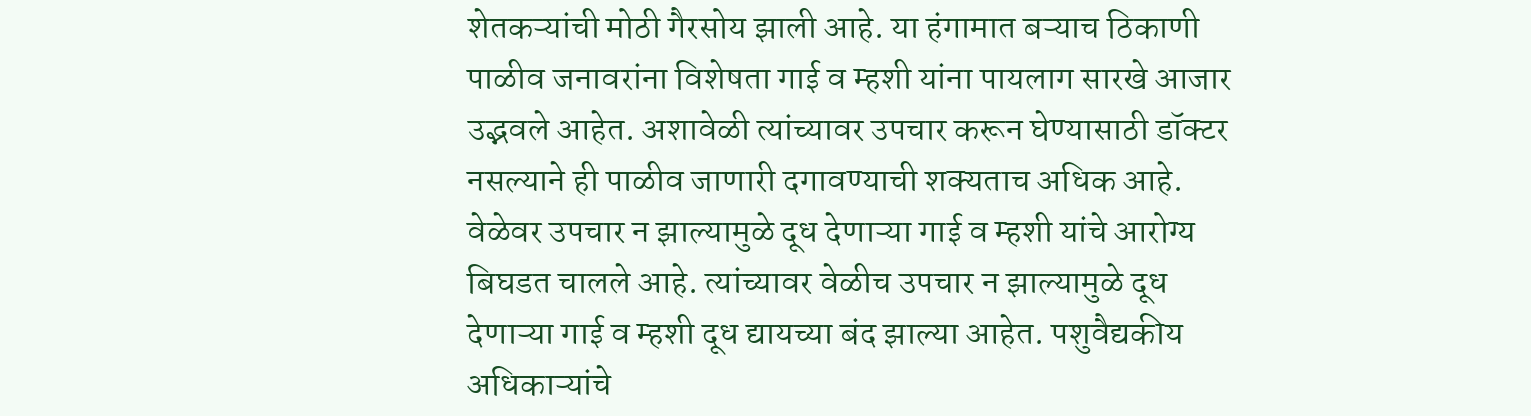शेतकऱ्यांची मोठी गैरसोय झाली आहे. या हंगामात बऱ्याच ठिकाणी पाळीव जनावरांना विशेषता गाई व म्हशी यांना पायलाग सारखे आजार उद्भवले आहेत. अशावेळी त्यांच्यावर उपचार करून घेण्यासाठी डॉक्टर नसल्याने ही पाळीव जाणारी दगावण्याची शक्यताच अधिक आहे. वेळेवर उपचार न झाल्यामुळे दूध देणाऱ्या गाई व म्हशी यांचे आरोग्य बिघडत चालले आहे. त्यांच्यावर वेळीच उपचार न झाल्यामुळे दूध देणाऱ्या गाई व म्हशी दूध द्यायच्या बंद झाल्या आहेत. पशुवैद्यकीय अधिकाऱ्यांचे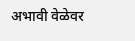अभावी वेळेवर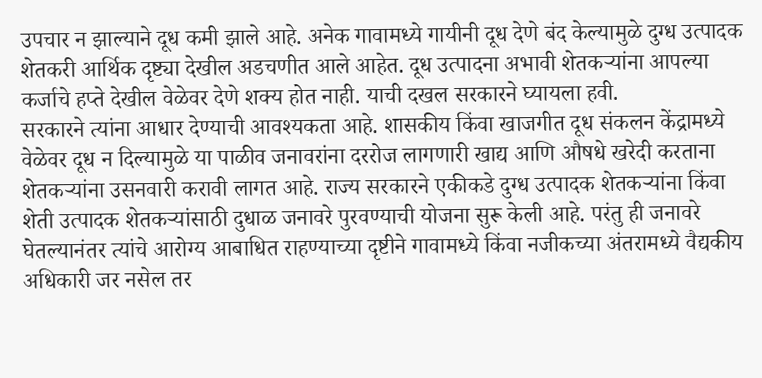उपचार न झाल्याने दूध कमी झाले आहे. अनेक गावामध्ये गायीनी दूध देणे बंद केल्यामुळे दुग्ध उत्पादक शेतकरी आर्थिक दृष्ट्या देखील अडचणीत आले आहेत. दूध उत्पादना अभावी शेतकऱ्यांना आपल्या कर्जाचे हप्ते देखील वेळेवर देणे शक्य होत नाही. याची दखल सरकारने घ्यायला हवी.
सरकारने त्यांना आधार देण्याची आवश्यकता आहे. शासकीय किंवा खाजगीत दूध संकलन केंद्रामध्ये वेळेवर दूध न दिल्यामुळे या पाळीव जनावरांना दररोज लागणारी खाद्य आणि औषधे खरेदी करताना शेतकऱ्यांना उसनवारी करावी लागत आहे. राज्य सरकारने एकीकडे दुग्ध उत्पादक शेतकऱ्यांना किंवा शेती उत्पादक शेतकऱ्यांसाठी दुधाळ जनावरे पुरवण्याची योजना सुरू केली आहे. परंतु ही जनावरे घेतल्यानंतर त्यांचे आरोग्य आबाधित राहण्याच्या दृष्टीने गावामध्ये किंवा नजीकच्या अंतरामध्ये वैद्यकीय अधिकारी जर नसेल तर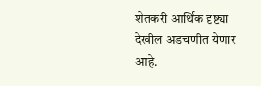शेतकरी आर्थिक दृष्ट्या देखील अडचणीत येणार आहे.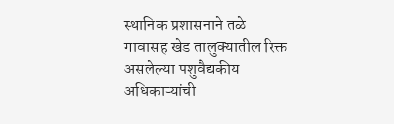स्थानिक प्रशासनाने तळे गावासह खेड तालुक्यातील रिक्त असलेल्या पशुवैद्यकीय अधिकाऱ्यांची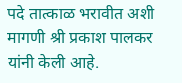पदे तात्काळ भरावीत अशी मागणी श्री प्रकाश पालकर यांनी केली आहे.